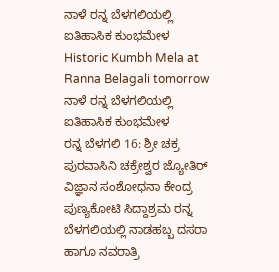ನಾಳೆ ರನ್ನ ಬೆಳಗಲಿಯಲ್ಲಿ ಐತಿಹಾಸಿಕ ಕುಂಭಮೇಳ
Historic Kumbh Mela at Ranna Belagali tomorrow
ನಾಳೆ ರನ್ನ ಬೆಳಗಲಿಯಲ್ಲಿ ಐತಿಹಾಸಿಕ ಕುಂಭಮೇಳ
ರನ್ನ ಬೆಳಗಲಿ 16: ಶ್ರೀ ಚಕ್ರ ಪುರವಾಸಿನಿ ಚಕ್ರೇಶ್ವರ ಜ್ಯೋತಿರ್ ವಿಜ್ಞಾನ ಸಂಶೋಧನಾ ಕೇಂದ್ರ ಪುಣ್ಯಕೋಟಿ ಸಿದ್ದಾಶ್ರಮ ರನ್ನ ಬೆಳಗಲಿಯಲ್ಲಿ ನಾಡಹಬ್ಬ ದಸರಾ ಹಾಗೂ ನವರಾತ್ರಿ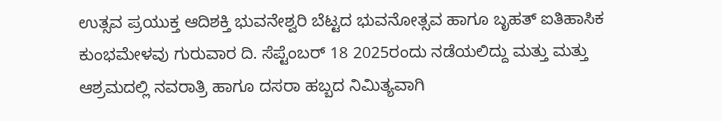ಉತ್ಸವ ಪ್ರಯುಕ್ತ ಆದಿಶಕ್ತಿ ಭುವನೇಶ್ವರಿ ಬೆಟ್ಟದ ಭುವನೋತ್ಸವ ಹಾಗೂ ಬೃಹತ್ ಐತಿಹಾಸಿಕ ಕುಂಭಮೇಳವು ಗುರುವಾರ ದಿ. ಸೆಪ್ಟೆಂಬರ್ 18 2025ರಂದು ನಡೆಯಲಿದ್ದು ಮತ್ತು ಮತ್ತು ಆಶ್ರಮದಲ್ಲಿ ನವರಾತ್ರಿ ಹಾಗೂ ದಸರಾ ಹಬ್ಬದ ನಿಮಿತ್ಯವಾಗಿ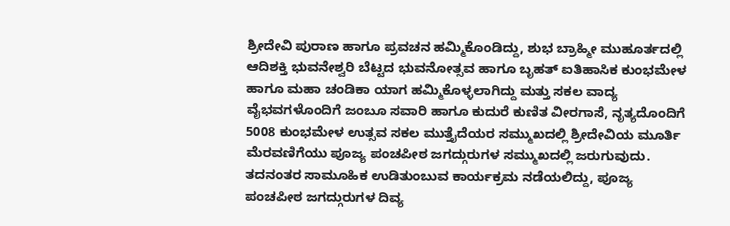ಶ್ರೀದೇವಿ ಪುರಾಣ ಹಾಗೂ ಪ್ರವಚನ ಹಮ್ಮಿಕೊಂಡಿದ್ದು, ಶುಭ ಬ್ರಾಹ್ಮೀ ಮುಹೂರ್ತದಲ್ಲಿ ಆದಿಶಕ್ತಿ ಭುವನೇಶ್ವರಿ ಬೆಟ್ಟದ ಭುವನೋತ್ಸವ ಹಾಗೂ ಬೃಹತ್ ಐತಿಹಾಸಿಕ ಕುಂಭಮೇಳ ಹಾಗೂ ಮಹಾ ಚಂಡಿಕಾ ಯಾಗ ಹಮ್ಮಿಕೊಳ್ಳಲಾಗಿದ್ದು ಮತ್ತು ಸಕಲ ವಾದ್ಯ ವೈಭವಗಳೊಂದಿಗೆ ಜಂಬೂ ಸವಾರಿ ಹಾಗೂ ಕುದುರೆ ಕುಣಿತ ವೀರಗಾಸೆ, ನೃತ್ಯದೊಂದಿಗೆ 5008 ಕುಂಭಮೇಳ ಉತ್ಸವ ಸಕಲ ಮುತ್ತೈದೆಯರ ಸಮ್ಮುಖದಲ್ಲಿ ಶ್ರೀದೇವಿಯ ಮೂರ್ತಿ ಮೆರವಣಿಗೆಯು ಪೂಜ್ಯ ಪಂಚಪೀಠ ಜಗದ್ಗುರುಗಳ ಸಮ್ಮುಖದಲ್ಲಿ ಜರುಗುವುದು.
ತದನಂತರ ಸಾಮೂಹಿಕ ಉಡಿತುಂಬುವ ಕಾರ್ಯಕ್ರಮ ನಡೆಯಲಿದ್ದು, ಪೂಜ್ಯ ಪಂಚಪೀಠ ಜಗದ್ಗುರುಗಳ ದಿವ್ಯ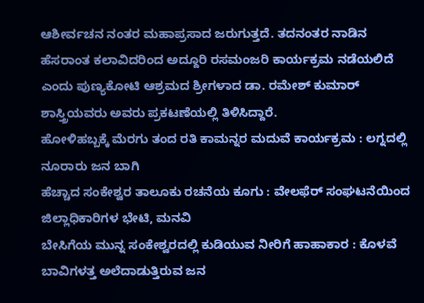ಆಶೀರ್ವಚನ ನಂತರ ಮಹಾಪ್ರಸಾದ ಜರುಗುತ್ತದೆ. ತದನಂತರ ನಾಡಿನ ಹೆಸರಾಂತ ಕಲಾವಿದರಿಂದ ಅದ್ದೂರಿ ರಸಮಂಜರಿ ಕಾರ್ಯಕ್ರಮ ನಡೆಯಲಿದೆ ಎಂದು ಪುಣ್ಯಕೋಟಿ ಆಶ್ರಮದ ಶ್ರೀಗಳಾದ ಡಾ. ರಮೇಶ್ ಕುಮಾರ್ ಶಾಸ್ತ್ರಿಯವರು ಅವರು ಪ್ರಕಟಣೆಯಲ್ಲಿ ತಿಳಿಸಿದ್ದಾರೆ.
ಹೋಳಿಹಬ್ಬಕ್ಕೆ ಮೆರಗು ತಂದ ರತಿ ಕಾಮನ್ನರ ಮದುವೆ ಕಾರ್ಯಕ್ರಮ : ಲಗ್ನದಲ್ಲಿ ನೂರಾರು ಜನ ಬಾಗಿ
ಹೆಚ್ಚಾದ ಸಂಕೇಶ್ವರ ತಾಲೂಕು ರಚನೆಯ ಕೂಗು : ವೇಲಫೆರ್ ಸಂಘಟನೆಯಿಂದ ಜಿಲ್ಲಾಧಿಕಾರಿಗಳ ಭೇಟಿ, ಮನವಿ
ಬೇಸಿಗೆಯ ಮುನ್ನ ಸಂಕೇಶ್ವರದಲ್ಲಿ ಕುಡಿಯುವ ನೀರಿಗೆ ಹಾಹಾಕಾರ : ಕೊಳವೆ ಬಾವಿಗಳತ್ತ ಅಲೆದಾಡುತ್ತಿರುವ ಜನ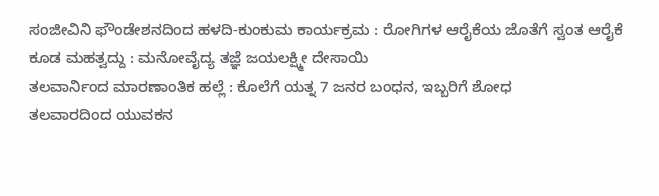ಸಂಜೀವಿನಿ ಫೌಂಡೇಶನದಿಂದ ಹಳದಿ-ಕುಂಕುಮ ಕಾರ್ಯಕ್ರಮ : ರೋಗಿಗಳ ಆರೈಕೆಯ ಜೊತೆಗೆ ಸ್ವಂತ ಆರೈಕೆ ಕೂಡ ಮಹತ್ವದ್ದು : ಮನೋವೈದ್ಯ ತಜ್ಞೆ ಜಯಲಕ್ಷ್ಮೀ ದೇಸಾಯಿ
ತಲವಾರ್ನಿಂದ ಮಾರಣಾಂತಿಕ ಹಲ್ಲೆ : ಕೊಲೆಗೆ ಯತ್ನ 7 ಜನರ ಬಂಧನ, ಇಬ್ಬರಿಗೆ ಶೋಧ
ತಲವಾರದಿಂದ ಯುವಕನ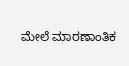ಮೇಲೆ ಮಾರಣಾಂತಿಕ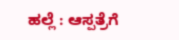ಹಲ್ಲೆ : ಆಸ್ಪತ್ರೆಗೆ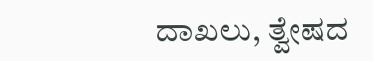ದಾಖಲು, ತ್ವೇಷದ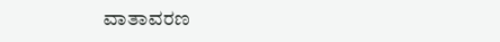ವಾತಾವರಣ